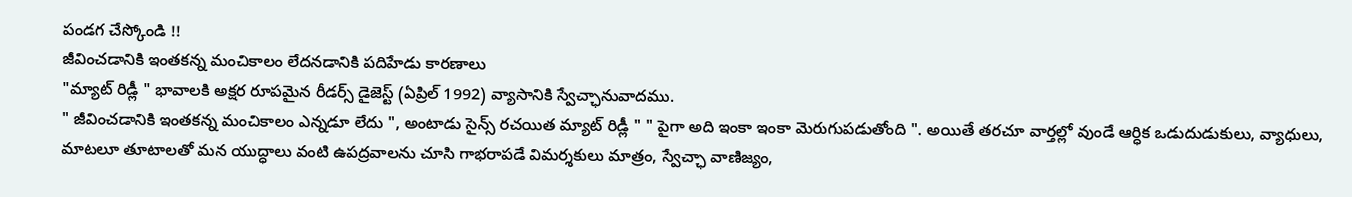పండగ చేస్కోండి !!
జీవించడానికి ఇంతకన్న మంచికాలం లేదనడానికి పదిహేడు కారణాలు
"మ్యాట్ రిడ్లీ " భావాలకి అక్షర రూపమైన రీడర్స్ డైజెస్ట్ (ఏప్రిల్ 1992) వ్యాసానికి స్వేచ్ఛానువాదము.
" జీవించడానికి ఇంతకన్న మంచికాలం ఎన్నడూ లేదు ", అంటాడు సైన్స్ రచయిత మ్యాట్ రిడ్లీ " " పైగా అది ఇంకా ఇంకా మెరుగుపడుతోంది ". అయితే తరచూ వార్తల్లో వుండే ఆర్ధిక ఒడుదుడుకులు, వ్యాధులు, మాటలూ తూటాలతో మన యుద్ధాలు వంటి ఉపద్రవాలను చూసి గాభరాపడే విమర్శకులు మాత్రం, స్వేచ్ఛా వాణిజ్యం,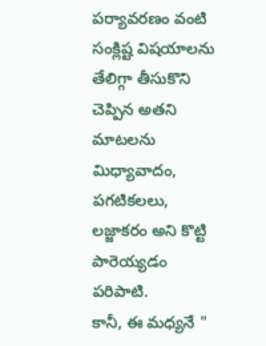పర్యావరణం వంటి సంక్లిష్ట విషయాలను తేలిగ్గా తీసుకొని చెప్పిన అతని మాటలను మిధ్యావాదం, పగటికలలు, లజ్జాకరం అని కొట్టి పారెయ్యడం పరిపాటి.
కానీ, ఈ మధ్యనే "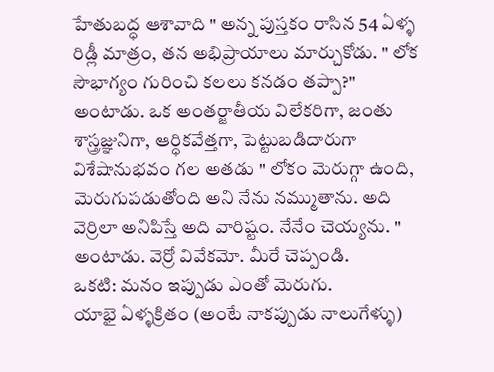హేతుబద్ధ ఆశావాది " అన్న పుస్తకం రాసిన 54 ఏళ్ళ రిడ్లీ మాత్రం, తన అభిప్రాయాలు మార్చుకోడు. " లోక సౌభాగ్యం గురించి కలలు కనడం తప్పా?" అంటాడు. ఒక అంతర్జాతీయ విలేకరిగా, జంతు శాస్త్రజ్ఞునిగా, ఆర్ధికవేత్తగా, పెట్టుబడిదారుగా విశేషానుభవం గల అతడు " లోకం మెరుగ్గా ఉంది, మెరుగుపడుతోంది అని నేను నమ్ముతాను. అది వెర్రిలా అనిపిస్తే అది వారిష్టం. నేనేం చెయ్యను. " అంటాడు. వెర్రో వివేకమో. మీరే చెప్పండి.
ఒకటి: మనం ఇప్పుడు ఎంతో మెరుగు.
యాభై ఏళ్ళక్రితం (అంటే నాకప్పుడు నాలుగేళ్ళు)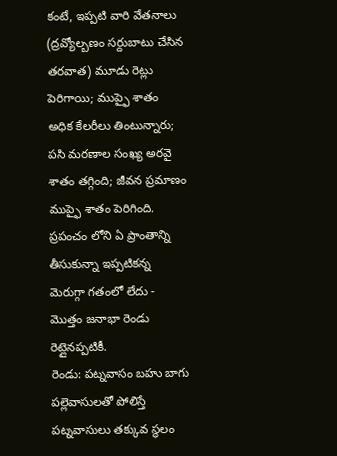కంటే, ఇప్పటి వారి వేతనాలు (ద్రవ్యోల్బణం సర్దుబాటు చేసిన తరవాత) మూడు రెట్లు పెరిగాయి; ముప్ఫై శాతం అధిక కేలరీలు తింటున్నారు; పసి మరణాల సంఖ్య అరవై శాతం తగ్గింది; జీవన ప్రమాణం ముప్ఫై శాతం పెరిగింది. ప్రపంచం లోని ఏ ప్రాంతాన్ని తీసుకున్నా ఇప్పటికన్న మెరుగ్గా గతంలో లేదు - మొత్తం జనాభా రెండు రెట్లైనప్పటికీ.
రెండు: పట్నవాసం బహు బాగు
పల్లెవాసులతో పోలిస్తే పట్నవాసులు తక్కువ స్థలం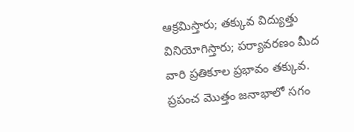ఆక్రమిస్తారు; తక్కువ విద్యుత్తు వినియోగిస్తారు; పర్యావరణం మీద వారి ప్రతికూల ప్రభావం తక్కువ. ప్రపంచ మొత్తం జనాభాలో సగం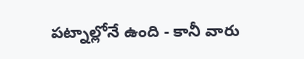పట్నాల్లోనే ఉంది - కానీ వారు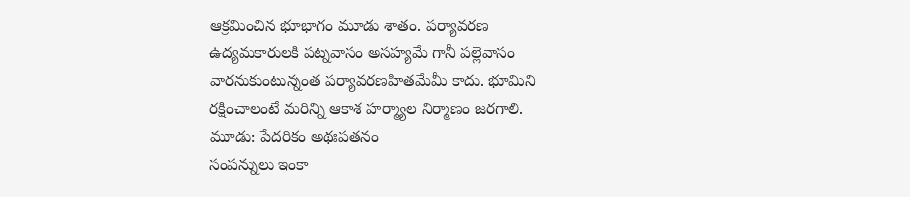ఆక్రమించిన భూభాగం మూడు శాతం. పర్యావరణ ఉద్యమకారులకి పట్నవాసం అసహ్యమే గానీ పల్లెవాసం వారనుకుంటున్నంత పర్యావరణహితమేమీ కాదు. భూమిని రక్షించాలంటే మరిన్ని ఆకాశ హర్మ్యాల నిర్మాణం జరగాలి.
మూడు: పేదరికం అథఃపతనం
సంపన్నులు ఇంకా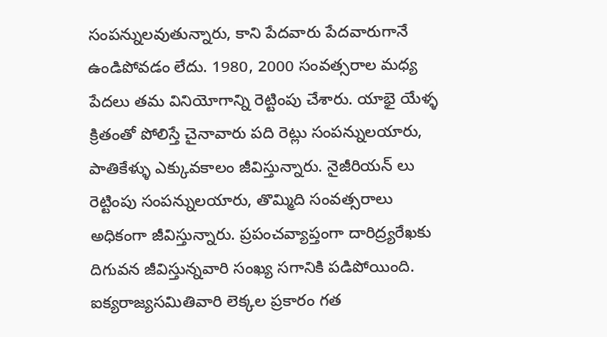సంపన్నులవుతున్నారు, కాని పేదవారు పేదవారుగానే ఉండిపోవడం లేదు. 1980, 2000 సంవత్సరాల మధ్య పేదలు తమ వినియోగాన్ని రెట్టింపు చేశారు. యాభై యేళ్ళ క్రితంతో పోలిస్తే చైనావారు పది రెట్లు సంపన్నులయారు, పాతికేళ్ళు ఎక్కువకాలం జీవిస్తున్నారు. నైజీరియన్ లు రెట్టింపు సంపన్నులయారు, తొమ్మిది సంవత్సరాలు అధికంగా జీవిస్తున్నారు. ప్రపంచవ్యాప్తంగా దారిద్ర్యరేఖకు దిగువన జీవిస్తున్నవారి సంఖ్య సగానికి పడిపోయింది. ఐక్యరాజ్యసమితివారి లెక్కల ప్రకారం గత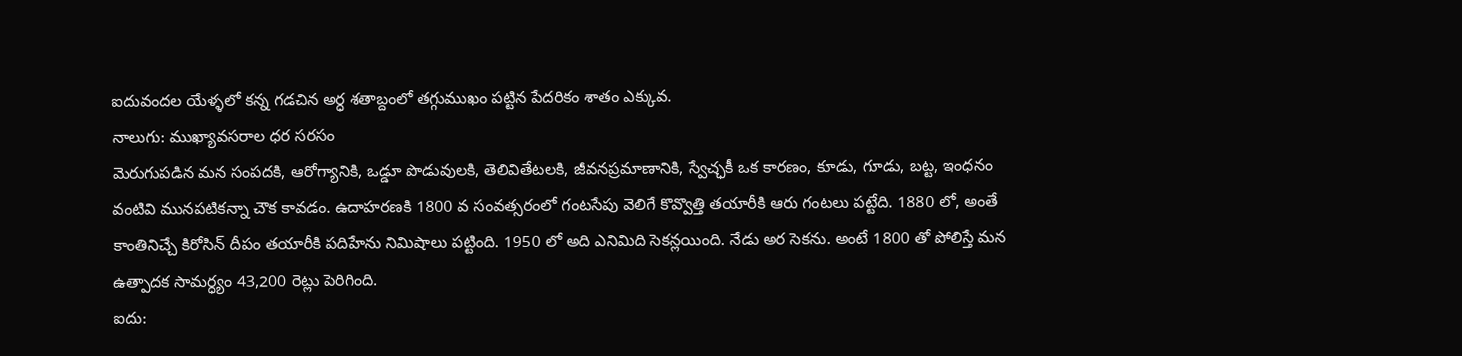ఐదువందల యేళ్ళలో కన్న గడచిన అర్ధ శతాబ్దంలో తగ్గుముఖం పట్టిన పేదరికం శాతం ఎక్కువ.
నాలుగు: ముఖ్యావసరాల ధర సరసం
మెరుగుపడిన మన సంపదకి, ఆరోగ్యానికి, ఒడ్డూ పొడువులకి, తెలివితేటలకి, జీవనప్రమాణానికి, స్వేచ్ఛకీ ఒక కారణం, కూడు, గూడు, బట్ట, ఇంధనం వంటివి మునపటికన్నా చౌక కావడం. ఉదాహరణకి 1800 వ సంవత్సరంలో గంటసేపు వెలిగే కొవ్వొత్తి తయారీకి ఆరు గంటలు పట్టేది. 1880 లో, అంతే కాంతినిచ్చే కిరోసిన్ దీపం తయారీకి పదిహేను నిమిషాలు పట్టింది. 1950 లో అది ఎనిమిది సెకన్లయింది. నేడు అర సెకను. అంటే 1800 తో పోలిస్తే మన ఉత్పాదక సామర్ధ్యం 43,200 రెట్లు పెరిగింది.
ఐదు: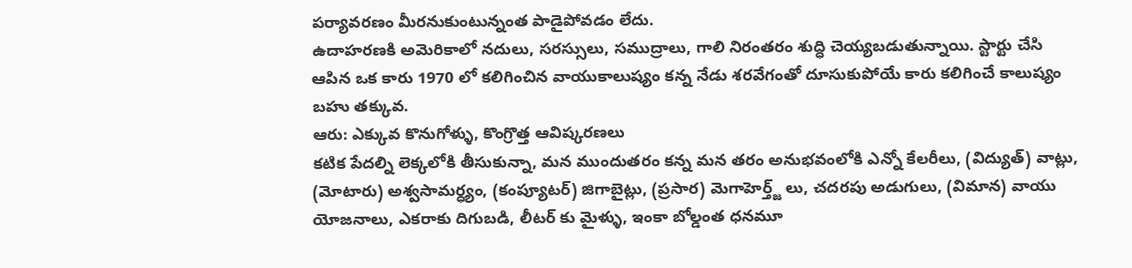పర్యావరణం మీరనుకుంటున్నంత పాడైపోవడం లేదు.
ఉదాహరణకి అమెరికాలో నదులు, సరస్సులు, సముద్రాలు, గాలి నిరంతరం శుద్ధి చెయ్యబడుతున్నాయి. స్టార్టు చేసి ఆపిన ఒక కారు 1970 లో కలిగించిన వాయుకాలుష్యం కన్న నేడు శరవేగంతో దూసుకుపోయే కారు కలిగించే కాలుష్యం బహు తక్కువ.
ఆరు: ఎక్కువ కొనుగోళ్ళు, కొంగ్రొత్త ఆవిష్కరణలు
కటిక పేదల్ని లెక్కలోకి తీసుకున్నా, మన ముందుతరం కన్న మన తరం అనుభవంలోకి ఎన్నో కేలరీలు, (విద్యుత్) వాట్లు, (మోటారు) అశ్వసామర్ధ్యం, (కంప్యూటర్) జిగాబైట్లు, (ప్రసార) మెగాహెర్త్జ్ లు, చదరపు అడుగులు, (విమాన) వాయు యోజనాలు, ఎకరాకు దిగుబడి, లీటర్ కు మైళ్ళు, ఇంకా బోల్డంత ధనమూ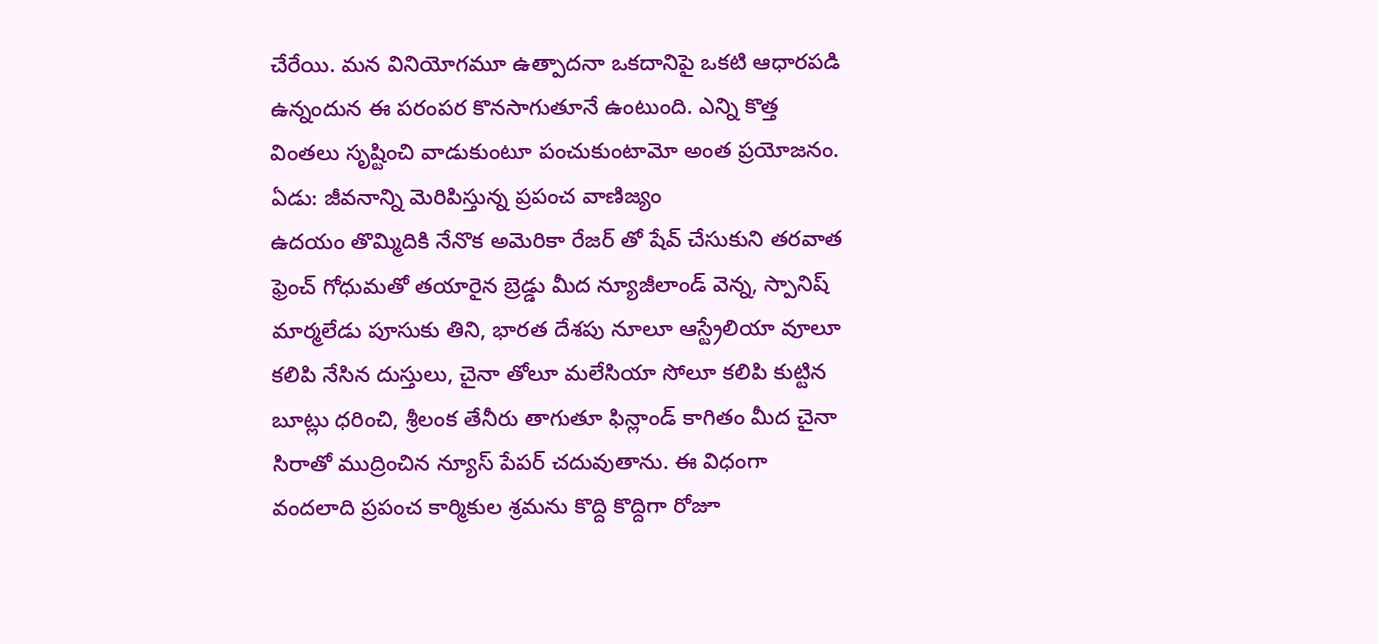చేరేయి. మన వినియోగమూ ఉత్పాదనా ఒకదానిపై ఒకటి ఆధారపడి ఉన్నందున ఈ పరంపర కొనసాగుతూనే ఉంటుంది. ఎన్ని కొత్త వింతలు సృష్టించి వాడుకుంటూ పంచుకుంటామో అంత ప్రయోజనం.
ఏడు: జీవనాన్ని మెరిపిస్తున్న ప్రపంచ వాణిజ్యం
ఉదయం తొమ్మిదికి నేనొక అమెరికా రేజర్ తో షేవ్ చేసుకుని తరవాత ఫ్రెంచ్ గోధుమతో తయారైన బ్రెడ్డు మీద న్యూజీలాండ్ వెన్న, స్పానిష్ మార్మలేడు పూసుకు తిని, భారత దేశపు నూలూ ఆస్ట్రేలియా వూలూ కలిపి నేసిన దుస్తులు, చైనా తోలూ మలేసియా సోలూ కలిపి కుట్టిన బూట్లు ధరించి, శ్రీలంక తేనీరు తాగుతూ ఫిన్లాండ్ కాగితం మీద చైనా సిరాతో ముద్రించిన న్యూస్ పేపర్ చదువుతాను. ఈ విధంగా వందలాది ప్రపంచ కార్మికుల శ్రమను కొద్ది కొద్దిగా రోజూ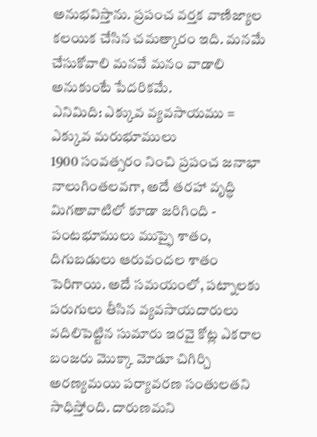అనుభవిస్తాను. ప్రపంచ వర్తక వాణిజ్యాల కలయిక చేసిన చమత్కారం ఇది. మనమే చేసుకోవాలి మనవే మనం వాడాలి అనుకుంటే పేదరికమే.
ఎనిమిది: ఎక్కువ వ్యవసాయము = ఎక్కువ మరుభూములు
1900 సంవత్సరం నించి ప్రపంచ జనాభా నాలుగింతలవగా, అదే తరహా వృద్ధి మిగతావాటిలో కూడా జరిగింది - పంటభూములు ముప్ఫై శాతం, దిగుబడులు ఆరువందల శాతం పెరిగాయి. అదే సమయంలో, పట్నాలకు పరుగులు తీసిన వ్యవసాయదారులు వదిలిపెట్టిన సుమారు ఇరవై కోట్ల ఎకరాల బంజరు మొక్కా మోడూ చిగిర్చి అరణ్యమయి పర్యావరణ సంతులతని సాధిస్తోంది. దారుణమని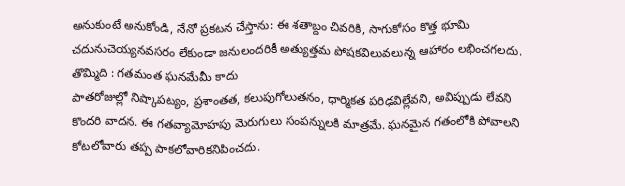అనుకుంటే అనుకోండి, నేనో ప్రకటన చేస్తాను: ఈ శతాబ్దం చివరికి, సాగుకోసం కొత్త భూమి చదునుచెయ్యనవసరం లేకుండా జనులందరికీ అత్యుత్తమ పోషకవిలువలున్న ఆహారం లభించగలదు.
తొమ్మిది : గతమంత ఘనమేమీ కాదు
పాతరోజుల్లో నిష్కాపట్యం, ప్రశాంతత, కలుపుగోలుతనం, ధార్మికత పరిఢవిల్లేవని, అవిప్పుడు లేవని కొందరి వాదన. ఈ గతవ్యామోహపు మెరుగులు సంపన్నులకి మాత్రమే. ఘనమైన గతంలోకి పోవాలని కోటలోవారు తప్ప పాకలోవారికనిపించదు.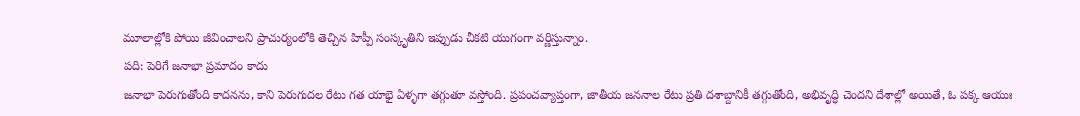మూలాల్లోకి పోయి జీవించాలని ప్రాచుర్యంలోకి తెచ్చిన హిప్పీ సంస్కృతిని ఇప్పుడు చీకటి యుగంగా వర్ణిస్తున్నాం.
పది: పెరిగే జనాభా ప్రమాదం కాదు
జనాభా పెరుగుతోంది కాదనను, కాని పెరుగుదల రేటు గత యాభై ఏళ్ళగా తగ్గుతూ వస్తోంది. ప్రపంచవ్యాప్తంగా, జాతీయ జననాల రేటు ప్రతి దశాబ్దానికీ తగ్గుతోంది, అభివృద్ధి చెందని దేశాల్లో అయితే, ఓ పక్క ఆయుః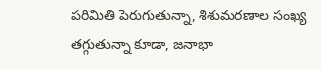పరిమితి పెరుగుతున్నా, శిశుమరణాల సంఖ్య తగ్గుతున్నా కూడా, జనాభా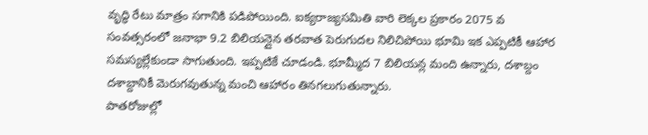వృద్ధి రేటు మాత్రం సగానికి పడిపోయింది. ఐక్యరాజ్యసమితి వారి లెక్కల ప్రకారం 2075 వ సంవత్సరంలో జనాభా 9.2 బిలియన్లైన తరవాత పెరుగుదల నిలిచిపోయి భూమి ఇక ఎప్పటికీ ఆహార సమస్యల్లేకుండా సాగుతుంది. ఇప్పటికే చూడండి. భూమ్మీద 7 బిలియన్ల మంది ఉన్నారు, దశాబ్దం దశాబ్దానికీ మెరుగవుతున్న మంచి ఆహారం తినగలుగుతున్నారు.
పాతరోజుల్లో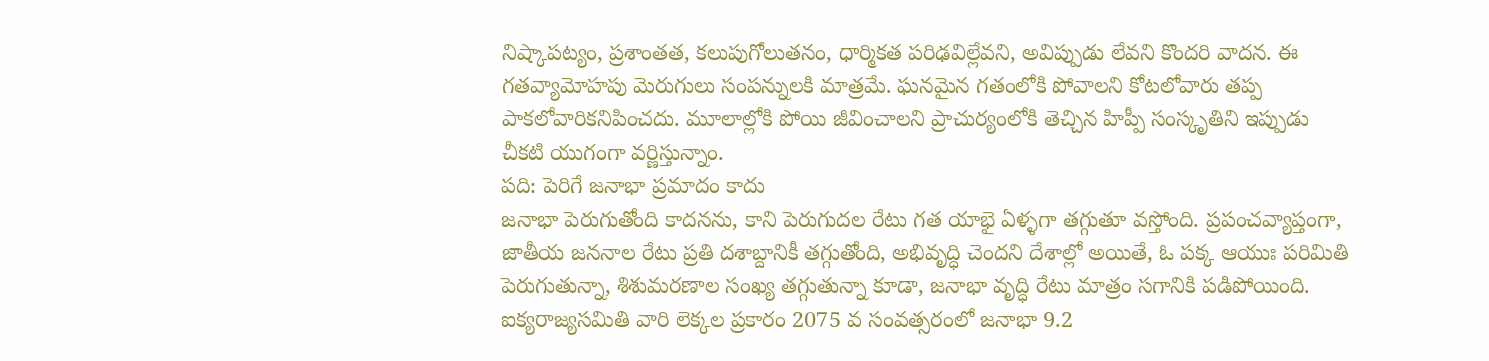నిష్కాపట్యం, ప్రశాంతత, కలుపుగోలుతనం, ధార్మికత పరిఢవిల్లేవని, అవిప్పుడు లేవని కొందరి వాదన. ఈ గతవ్యామోహపు మెరుగులు సంపన్నులకి మాత్రమే. ఘనమైన గతంలోకి పోవాలని కోటలోవారు తప్ప పాకలోవారికనిపించదు. మూలాల్లోకి పోయి జీవించాలని ప్రాచుర్యంలోకి తెచ్చిన హిప్పీ సంస్కృతిని ఇప్పుడు చీకటి యుగంగా వర్ణిస్తున్నాం.
పది: పెరిగే జనాభా ప్రమాదం కాదు
జనాభా పెరుగుతోంది కాదనను, కాని పెరుగుదల రేటు గత యాభై ఏళ్ళగా తగ్గుతూ వస్తోంది. ప్రపంచవ్యాప్తంగా, జాతీయ జననాల రేటు ప్రతి దశాబ్దానికీ తగ్గుతోంది, అభివృద్ధి చెందని దేశాల్లో అయితే, ఓ పక్క ఆయుః పరిమితి పెరుగుతున్నా, శిశుమరణాల సంఖ్య తగ్గుతున్నా కూడా, జనాభా వృద్ధి రేటు మాత్రం సగానికి పడిపోయింది. ఐక్యరాజ్యసమితి వారి లెక్కల ప్రకారం 2075 వ సంవత్సరంలో జనాభా 9.2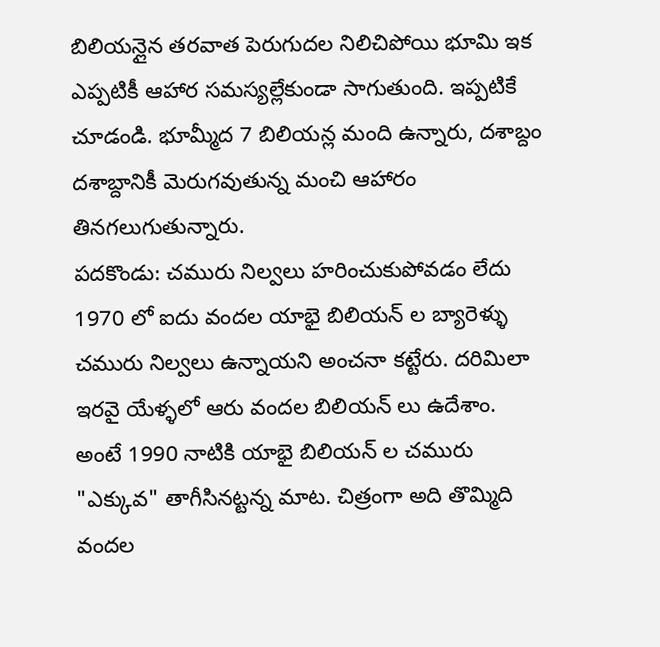బిలియన్లైన తరవాత పెరుగుదల నిలిచిపోయి భూమి ఇక ఎప్పటికీ ఆహార సమస్యల్లేకుండా సాగుతుంది. ఇప్పటికే చూడండి. భూమ్మీద 7 బిలియన్ల మంది ఉన్నారు, దశాబ్దం దశాబ్దానికీ మెరుగవుతున్న మంచి ఆహారం తినగలుగుతున్నారు.
పదకొండు: చమురు నిల్వలు హరించుకుపోవడం లేదు
1970 లో ఐదు వందల యాభై బిలియన్ ల బ్యారెళ్ళు చమురు నిల్వలు ఉన్నాయని అంచనా కట్టేరు. దరిమిలా ఇరవై యేళ్ళలో ఆరు వందల బిలియన్ లు ఉదేశాం.
అంటే 1990 నాటికి యాభై బిలియన్ ల చమురు "ఎక్కువ" తాగీసినట్టన్న మాట. చిత్రంగా అది తొమ్మిది వందల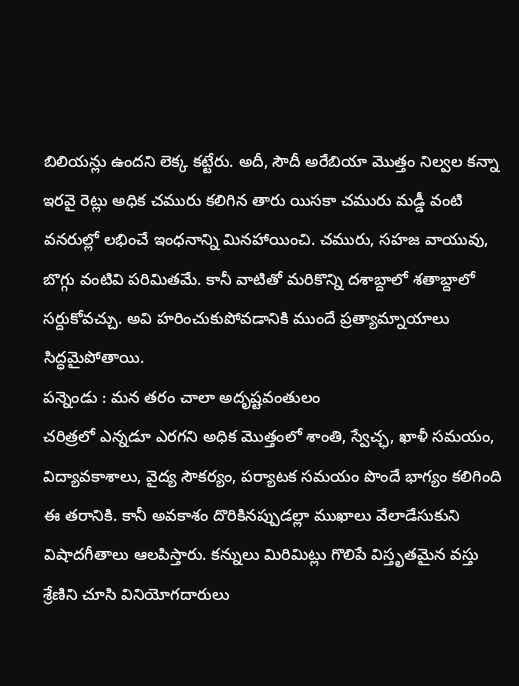బిలియన్లు ఉందని లెక్క కట్టేరు. అదీ, సౌదీ అరేబియా మొత్తం నిల్వల కన్నా ఇరవై రెట్లు అధిక చమురు కలిగిన తారు యిసకా చమురు మడ్డీ వంటి వనరుల్లో లభించే ఇంధనాన్ని మినహాయించి. చమురు, సహజ వాయువు, బొగ్గు వంటివి పరిమితమే. కానీ వాటితో మరికొన్ని దశాబ్దాలో శతాబ్దాలో సర్దుకోవచ్చు. అవి హరించుకుపోవడానికి ముందే ప్రత్యామ్నాయాలు సిద్ధమైపోతాయి.
పన్నెండు : మన తరం చాలా అదృష్టవంతులం
చరిత్రలో ఎన్నడూ ఎరగని అధిక మొత్తంలో శాంతి, స్వేచ్ఛ, ఖాళీ సమయం, విద్యావకాశాలు, వైద్య సౌకర్యం, పర్యాటక సమయం పొందే భాగ్యం కలిగింది ఈ తరానికి. కానీ అవకాశం దొరికినప్పుడల్లా ముఖాలు వేలాడేసుకుని విషాదగీతాలు ఆలపిస్తారు. కన్నులు మిరిమిట్లు గొలిపే విస్తృతమైన వస్తు శ్రేణిని చూసి వినియోగదారులు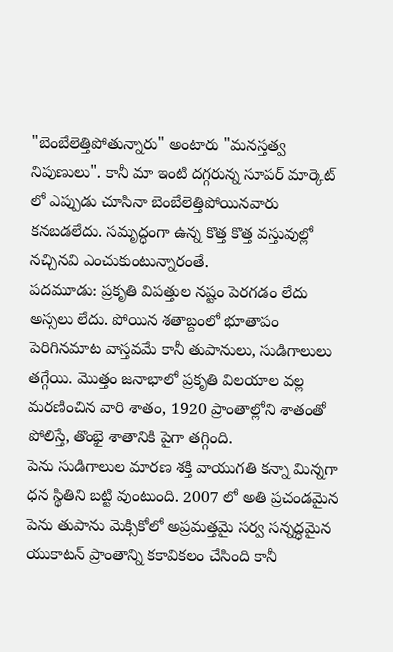"బెంబేలెత్తిపోతున్నారు" అంటారు "మనస్తత్వ నిపుణులు". కానీ మా ఇంటి దగ్గరున్న సూపర్ మార్కెట్ లో ఎప్పుడు చూసినా బెంబేలెత్తిపోయినవారు కనబడలేదు. సమృద్ధంగా ఉన్న కొత్త కొత్త వస్తువుల్లో నచ్చినవి ఎంచుకుంటున్నారంతే.
పదమూడు: ప్రకృతి విపత్తుల నష్టం పెరగడం లేదు
అస్సలు లేదు. పోయిన శతాబ్దంలో భూతాపం పెరిగినమాట వాస్తవమే కానీ తుపానులు, సుడిగాలులు తగ్గేయి. మొత్తం జనాభాలో ప్రకృతి విలయాల వల్ల మరణించిన వారి శాతం, 1920 ప్రాంతాల్లోని శాతంతో పోలిస్తే, తొంభై శాతానికి పైగా తగ్గింది.
పెను సుడిగాలుల మారణ శక్తి వాయుగతి కన్నా మిన్నగా ధన స్థితిని బట్టి వుంటుంది. 2007 లో అతి ప్రచండమైన పెను తుపాను మెక్సికోలో అప్రమత్తమై సర్వ సన్నద్ధమైన యుకాటన్ ప్రాంతాన్ని కకావికలం చేసింది కానీ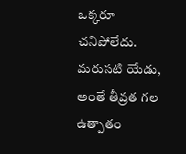ఒక్కరూ చనిపోలేదు. మరుసటి యేడు, అంతే తీవ్రత గల ఉత్పాతం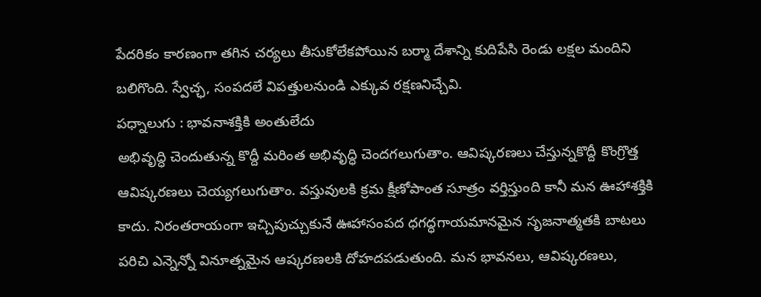పేదరికం కారణంగా తగిన చర్యలు తీసుకోలేకపోయిన బర్మా దేశాన్ని కుదిపేసి రెండు లక్షల మందిని బలిగొంది. స్వేచ్ఛ, సంపదలే విపత్తులనుండి ఎక్కువ రక్షణనిచ్చేవి.
పధ్నాలుగు : భావనాశక్తికి అంతులేదు
అభివృద్ధి చెందుతున్న కొద్దీ మరింత అభివృద్ధి చెందగలుగుతాం. ఆవిష్కరణలు చేస్తున్నకొద్దీ కొంగ్రొత్త ఆవిష్కరణలు చెయ్యగలుగుతాం. వస్తువులకి క్రమ క్షీణోపాంత సూత్రం వర్తిస్తుంది కానీ మన ఊహాశక్తికి కాదు. నిరంతరాయంగా ఇచ్చిపుచ్చుకునే ఊహాసంపద ధగద్ధగాయమానమైన సృజనాత్మతకి బాటలు పరిచి ఎన్నెన్నో వినూత్నమైన ఆష్కరణలకి దోహదపడుతుంది. మన భావనలు, ఆవిష్కరణలు,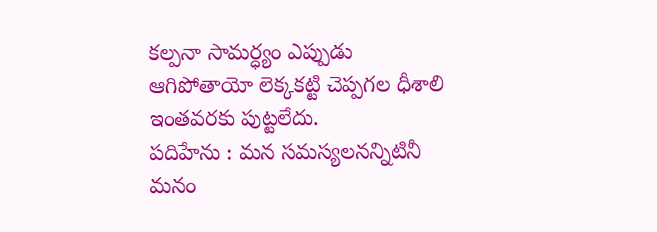కల్పనా సామర్ధ్యం ఎప్పుడు ఆగిపోతాయో లెక్కకట్టి చెప్పగల ధీశాలి ఇంతవరకు పుట్టలేదు.
పదిహేను : మన సమస్యలనన్నిటినీ మనం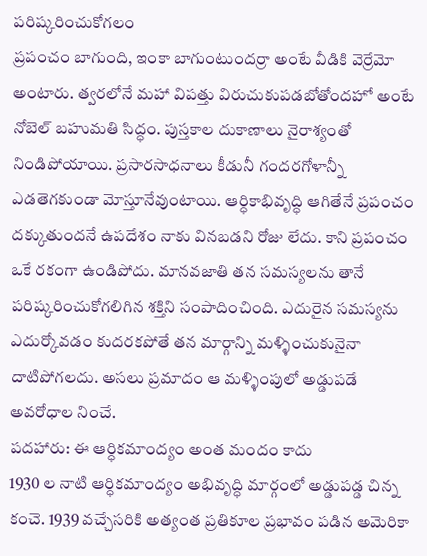పరిష్కరించుకోగలం
ప్రపంచం బాగుంది, ఇంకా బాగుంటుందర్రా అంటే వీడికి వెర్రేమో అంటారు. త్వరలోనే మహా విపత్తు విరుచుకుపడబోతోందహో అంటే నోబెల్ బహుమతి సిద్ధం. పుస్తకాల దుకాణాలు నైరాశ్యంతో నిండిపోయాయి. ప్రసారసాధనాలు కీడునీ గందరగోళాన్నీ ఎడతెగకుండా మోస్తూనేవుంటాయి. ఆర్ధికాభివృద్ధి ఆగితేనే ప్రపంచం దక్కుతుందనే ఉపదేశం నాకు వినబడని రోజు లేదు. కాని ప్రపంచం ఒకే రకంగా ఉండిపోదు. మానవజాతి తన సమస్యలను తానే పరిష్కరించుకోగలిగిన శక్తిని సంపాదించింది. ఎదురైన సమస్యను ఎదుర్కోవడం కుదరకపోతే తన మార్గాన్ని మళ్ళించుకునైనా దాటిపోగలదు. అసలు ప్రమాదం ఆ మళ్ళింపులో అడ్డుపడే అవరోధాల నించే.
పదహారు: ఈ ఆర్ధికమాంద్యం అంత మందం కాదు
1930 ల నాటి ఆర్ధికమాంద్యం అభివృద్ధి మార్గంలో అడ్డుపడ్డ చిన్న కంచె. 1939 వచ్చేసరికి అత్యంత ప్రతికూల ప్రభావం పడిన అమెరికా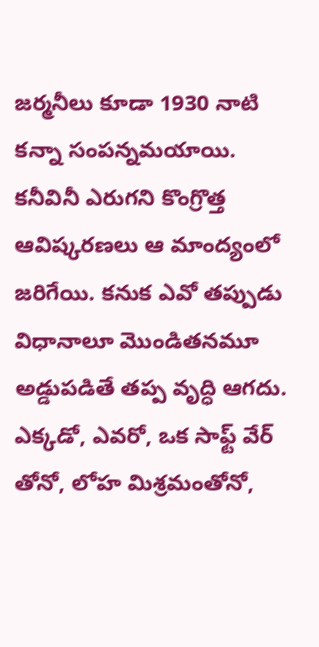జర్మనీలు కూడా 1930 నాటి కన్నా సంపన్నమయాయి. కనీవినీ ఎరుగని కొంగ్రొత్త ఆవిష్కరణలు ఆ మాంద్యంలో జరిగేయి. కనుక ఎవో తప్పుడు విధానాలూ మొండితనమూ అడ్డుపడితే తప్ప వృద్ధి ఆగదు. ఎక్కడో, ఎవరో, ఒక సాఫ్ట్ వేర్ తోనో, లోహ మిశ్రమంతోనో,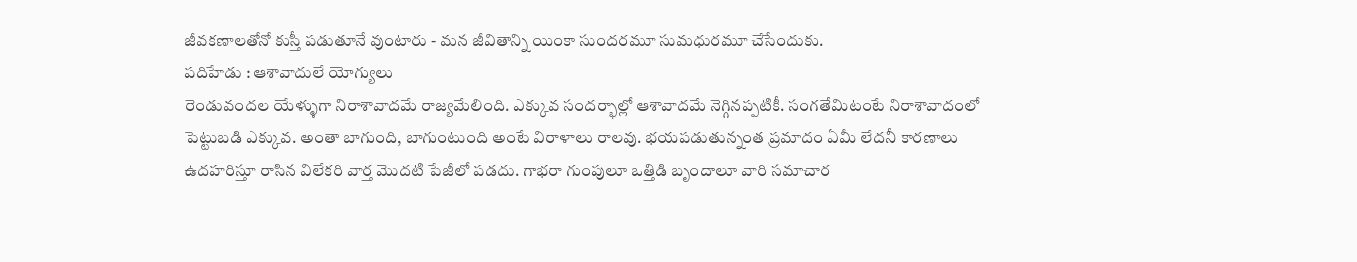జీవకణాలతోనో కుస్తీ పడుతూనే వుంటారు - మన జీవితాన్ని యింకా సుందరమూ సుమధురమూ చేసేందుకు.
పదిహేడు : ఆశావాదులే యోగ్యులు
రెండువందల యేళ్ళుగా నిరాశావాదమే రాజ్యమేలింది. ఎక్కువ సందర్భాల్లో ఆశావాదమే నెగ్గినప్పటికీ. సంగతేమిటంటే నిరాశావాదంలో పెట్టుబడి ఎక్కువ. అంతా బాగుంది, బాగుంటుంది అంటే విరాళాలు రాలవు. భయపడుతున్నంత ప్రమాదం ఏమీ లేదనీ కారణాలు ఉదహరిస్తూ రాసిన విలేకరి వార్త మొదటి పేజీలో పడదు. గాభరా గుంపులూ ఒత్తిడి బృందాలూ వారి సమాచార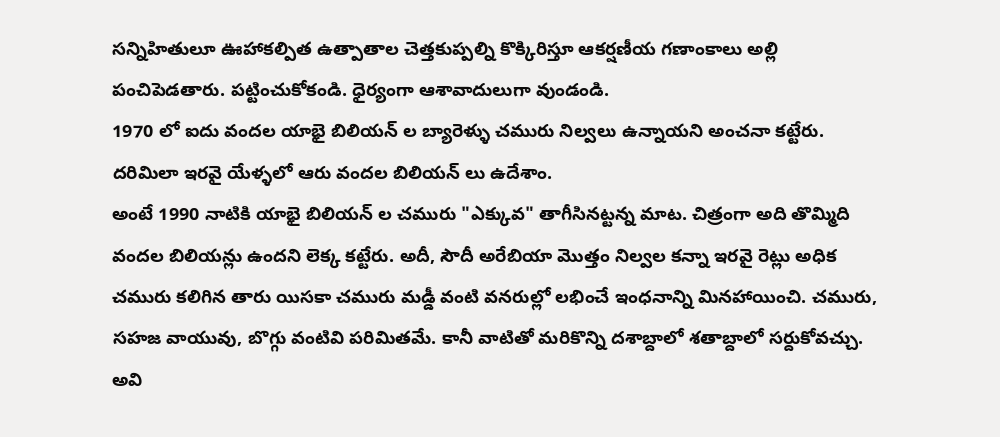సన్నిహితులూ ఊహాకల్పిత ఉత్పాతాల చెత్తకుప్పల్ని కొక్కిరిస్తూ ఆకర్షణీయ గణాంకాలు అల్లి పంచిపెడతారు. పట్టించుకోకండి. ధైర్యంగా ఆశావాదులుగా వుండండి.
1970 లో ఐదు వందల యాభై బిలియన్ ల బ్యారెళ్ళు చమురు నిల్వలు ఉన్నాయని అంచనా కట్టేరు. దరిమిలా ఇరవై యేళ్ళలో ఆరు వందల బిలియన్ లు ఉదేశాం.
అంటే 1990 నాటికి యాభై బిలియన్ ల చమురు "ఎక్కువ" తాగీసినట్టన్న మాట. చిత్రంగా అది తొమ్మిది వందల బిలియన్లు ఉందని లెక్క కట్టేరు. అదీ, సౌదీ అరేబియా మొత్తం నిల్వల కన్నా ఇరవై రెట్లు అధిక చమురు కలిగిన తారు యిసకా చమురు మడ్డీ వంటి వనరుల్లో లభించే ఇంధనాన్ని మినహాయించి. చమురు, సహజ వాయువు, బొగ్గు వంటివి పరిమితమే. కానీ వాటితో మరికొన్ని దశాబ్దాలో శతాబ్దాలో సర్దుకోవచ్చు. అవి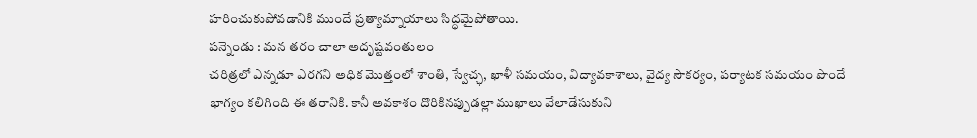హరించుకుపోవడానికి ముందే ప్రత్యామ్నాయాలు సిద్ధమైపోతాయి.
పన్నెండు : మన తరం చాలా అదృష్టవంతులం
చరిత్రలో ఎన్నడూ ఎరగని అధిక మొత్తంలో శాంతి, స్వేచ్ఛ, ఖాళీ సమయం, విద్యావకాశాలు, వైద్య సౌకర్యం, పర్యాటక సమయం పొందే భాగ్యం కలిగింది ఈ తరానికి. కానీ అవకాశం దొరికినప్పుడల్లా ముఖాలు వేలాడేసుకుని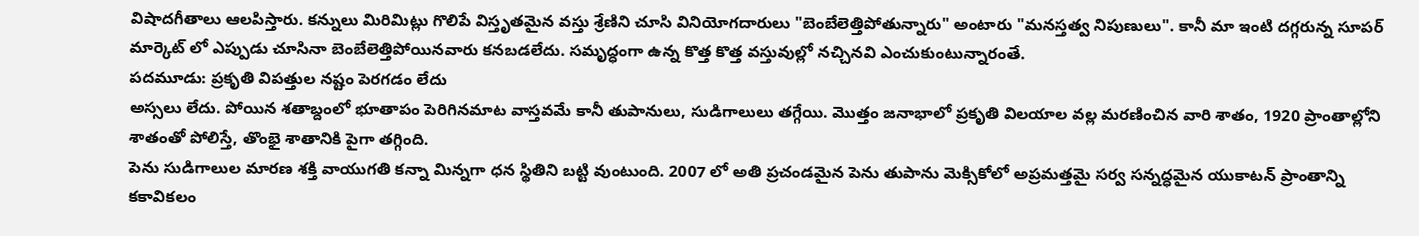విషాదగీతాలు ఆలపిస్తారు. కన్నులు మిరిమిట్లు గొలిపే విస్తృతమైన వస్తు శ్రేణిని చూసి వినియోగదారులు "బెంబేలెత్తిపోతున్నారు" అంటారు "మనస్తత్వ నిపుణులు". కానీ మా ఇంటి దగ్గరున్న సూపర్ మార్కెట్ లో ఎప్పుడు చూసినా బెంబేలెత్తిపోయినవారు కనబడలేదు. సమృద్ధంగా ఉన్న కొత్త కొత్త వస్తువుల్లో నచ్చినవి ఎంచుకుంటున్నారంతే.
పదమూడు: ప్రకృతి విపత్తుల నష్టం పెరగడం లేదు
అస్సలు లేదు. పోయిన శతాబ్దంలో భూతాపం పెరిగినమాట వాస్తవమే కానీ తుపానులు, సుడిగాలులు తగ్గేయి. మొత్తం జనాభాలో ప్రకృతి విలయాల వల్ల మరణించిన వారి శాతం, 1920 ప్రాంతాల్లోని శాతంతో పోలిస్తే, తొంభై శాతానికి పైగా తగ్గింది.
పెను సుడిగాలుల మారణ శక్తి వాయుగతి కన్నా మిన్నగా ధన స్థితిని బట్టి వుంటుంది. 2007 లో అతి ప్రచండమైన పెను తుపాను మెక్సికోలో అప్రమత్తమై సర్వ సన్నద్ధమైన యుకాటన్ ప్రాంతాన్ని కకావికలం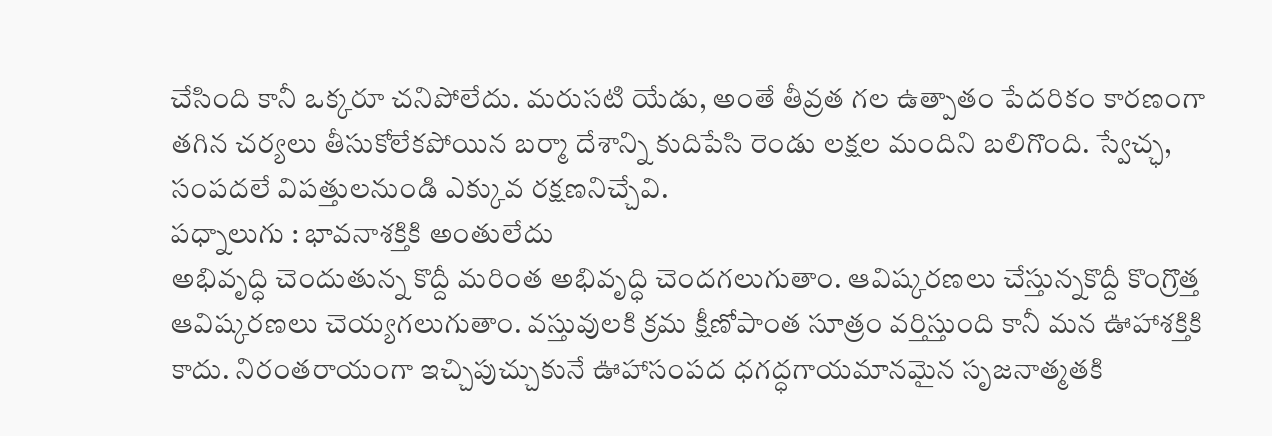చేసింది కానీ ఒక్కరూ చనిపోలేదు. మరుసటి యేడు, అంతే తీవ్రత గల ఉత్పాతం పేదరికం కారణంగా తగిన చర్యలు తీసుకోలేకపోయిన బర్మా దేశాన్ని కుదిపేసి రెండు లక్షల మందిని బలిగొంది. స్వేచ్ఛ, సంపదలే విపత్తులనుండి ఎక్కువ రక్షణనిచ్చేవి.
పధ్నాలుగు : భావనాశక్తికి అంతులేదు
అభివృద్ధి చెందుతున్న కొద్దీ మరింత అభివృద్ధి చెందగలుగుతాం. ఆవిష్కరణలు చేస్తున్నకొద్దీ కొంగ్రొత్త ఆవిష్కరణలు చెయ్యగలుగుతాం. వస్తువులకి క్రమ క్షీణోపాంత సూత్రం వర్తిస్తుంది కానీ మన ఊహాశక్తికి కాదు. నిరంతరాయంగా ఇచ్చిపుచ్చుకునే ఊహాసంపద ధగద్ధగాయమానమైన సృజనాత్మతకి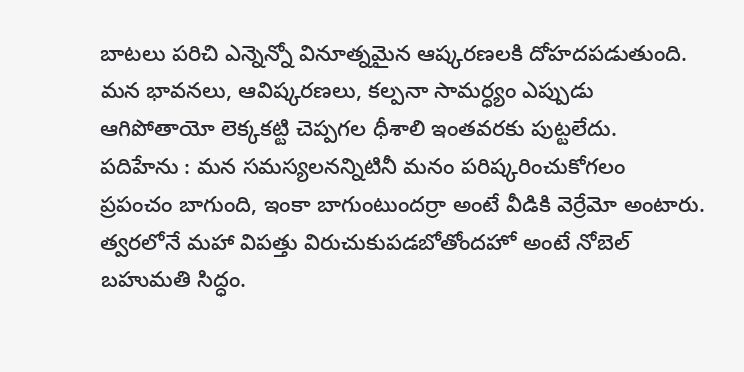బాటలు పరిచి ఎన్నెన్నో వినూత్నమైన ఆష్కరణలకి దోహదపడుతుంది. మన భావనలు, ఆవిష్కరణలు, కల్పనా సామర్ధ్యం ఎప్పుడు ఆగిపోతాయో లెక్కకట్టి చెప్పగల ధీశాలి ఇంతవరకు పుట్టలేదు.
పదిహేను : మన సమస్యలనన్నిటినీ మనం పరిష్కరించుకోగలం
ప్రపంచం బాగుంది, ఇంకా బాగుంటుందర్రా అంటే వీడికి వెర్రేమో అంటారు. త్వరలోనే మహా విపత్తు విరుచుకుపడబోతోందహో అంటే నోబెల్ బహుమతి సిద్ధం.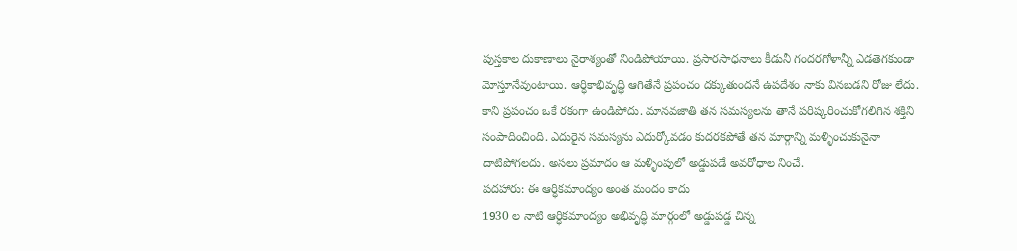పుస్తకాల దుకాణాలు నైరాశ్యంతో నిండిపోయాయి. ప్రసారసాధనాలు కీడునీ గందరగోళాన్నీ ఎడతెగకుండా మోస్తూనేవుంటాయి. ఆర్ధికాభివృద్ధి ఆగితేనే ప్రపంచం దక్కుతుందనే ఉపదేశం నాకు వినబడని రోజు లేదు. కాని ప్రపంచం ఒకే రకంగా ఉండిపోదు. మానవజాతి తన సమస్యలను తానే పరిష్కరించుకోగలిగిన శక్తిని సంపాదించింది. ఎదురైన సమస్యను ఎదుర్కోవడం కుదరకపోతే తన మార్గాన్ని మళ్ళించుకునైనా దాటిపోగలదు. అసలు ప్రమాదం ఆ మళ్ళింపులో అడ్డుపడే అవరోధాల నించే.
పదహారు: ఈ ఆర్ధికమాంద్యం అంత మందం కాదు
1930 ల నాటి ఆర్ధికమాంద్యం అభివృద్ధి మార్గంలో అడ్డుపడ్డ చిన్న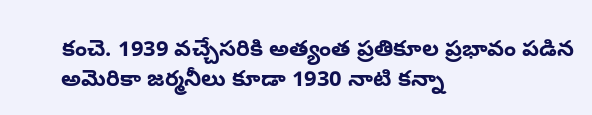కంచె. 1939 వచ్చేసరికి అత్యంత ప్రతికూల ప్రభావం పడిన అమెరికా జర్మనీలు కూడా 1930 నాటి కన్నా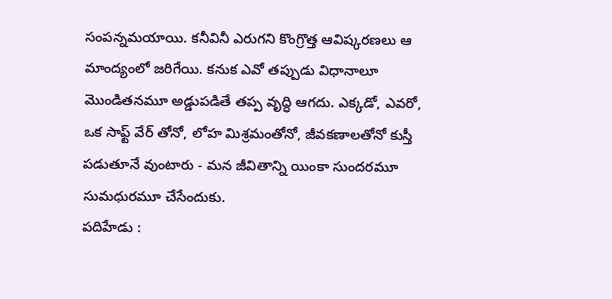సంపన్నమయాయి. కనీవినీ ఎరుగని కొంగ్రొత్త ఆవిష్కరణలు ఆ మాంద్యంలో జరిగేయి. కనుక ఎవో తప్పుడు విధానాలూ మొండితనమూ అడ్డుపడితే తప్ప వృద్ధి ఆగదు. ఎక్కడో, ఎవరో, ఒక సాఫ్ట్ వేర్ తోనో, లోహ మిశ్రమంతోనో, జీవకణాలతోనో కుస్తీ పడుతూనే వుంటారు - మన జీవితాన్ని యింకా సుందరమూ సుమధురమూ చేసేందుకు.
పదిహేడు :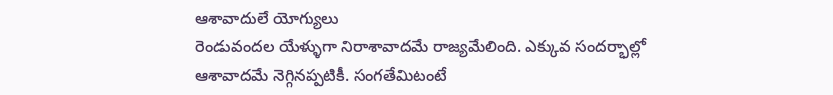ఆశావాదులే యోగ్యులు
రెండువందల యేళ్ళుగా నిరాశావాదమే రాజ్యమేలింది. ఎక్కువ సందర్భాల్లో ఆశావాదమే నెగ్గినప్పటికీ. సంగతేమిటంటే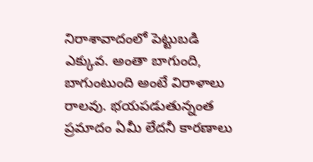నిరాశావాదంలో పెట్టుబడి ఎక్కువ. అంతా బాగుంది, బాగుంటుంది అంటే విరాళాలు రాలవు. భయపడుతున్నంత ప్రమాదం ఏమీ లేదనీ కారణాలు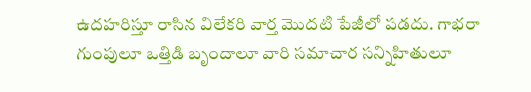ఉదహరిస్తూ రాసిన విలేకరి వార్త మొదటి పేజీలో పడదు. గాభరా గుంపులూ ఒత్తిడి బృందాలూ వారి సమాచార సన్నిహితులూ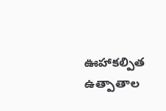ఊహాకల్పిత ఉత్పాతాల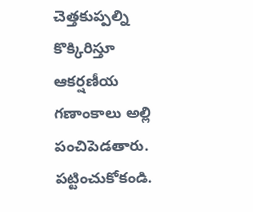చెత్తకుప్పల్ని కొక్కిరిస్తూ ఆకర్షణీయ గణాంకాలు అల్లి పంచిపెడతారు. పట్టించుకోకండి.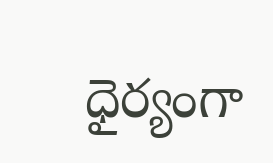ధైర్యంగా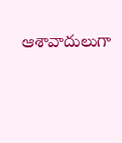ఆశావాదులుగా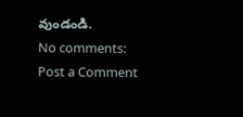వుండండి.
No comments:
Post a Comment